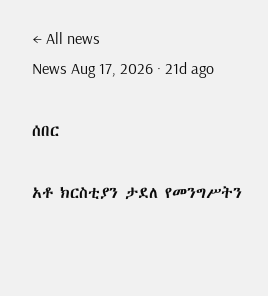← All news
News Aug 17, 2026 · 21d ago

ሰበር

አቶ ክርስቲያን ታደለ የመንግሥትን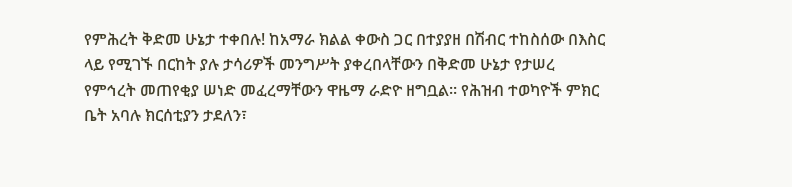የምሕረት ቅድመ ሁኔታ ተቀበሉ! ከአማራ ክልል ቀውስ ጋር በተያያዘ በሽብር ተከስሰው በእስር ላይ የሚገኙ በርከት ያሉ ታሳሪዎች መንግሥት ያቀረበላቸውን በቅድመ ሁኔታ የታሠረ የምኅረት መጠየቂያ ሠነድ መፈረማቸውን ዋዜማ ራድዮ ዘግቧል፡፡ የሕዝብ ተወካዮች ምክር ቤት አባሉ ክርሰቲያን ታደለን፣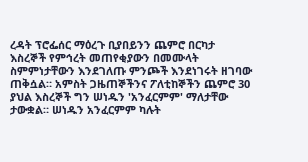ረዳት ፕሮፌሰር ማዕረጉ ቢያበይንን ጨምሮ በርካታ እስረኞች የምኅረት መጠየቂያውን በመሙላት ስምምነታቸውን እንደገለጡ ምንጮች እንደነገሩት ዘገባው ጠቅሷል። አምስት ጋዜጠኞችንና ፖለቲከኞችን ጨምሮ 30 ያህል እስረኞች ግን ሠነዱን 'አንፈርምም' ማለታቸው ታውቋል። ሠነዱን አንፈርምም ካሉት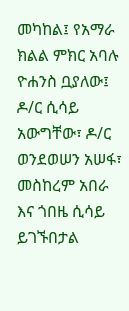መካከል፤ የአማራ ክልል ምክር አባሉ ዮሐንስ ቧያለው፤ ዶ/ር ሲሳይ አውግቸው፣ ዶ/ር ወንደወሠን አሠፋ፣ መስከረም አበራ እና ጎበዜ ሲሳይ ይገኙበታል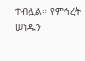ተብሏል። የምኅረት ሠነዱን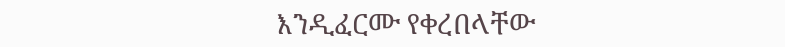እንዲፈርሙ የቀረበላቸው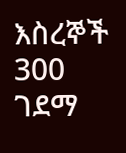እስረኞች 300 ገደማ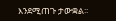እንደሚጠጉ ታውቋል፡፡